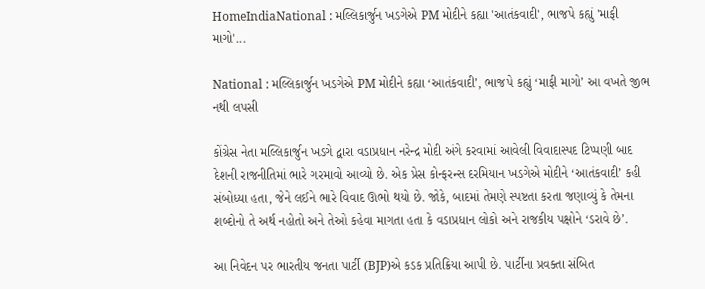HomeIndiaNational : મલ્લિકાર્જુન ખડગેએ PM મોદીને કહ્યા 'આતંકવાદી', ભાજપે કહ્યું 'માફી માગો'...

National : મલ્લિકાર્જુન ખડગેએ PM મોદીને કહ્યા ‘આતંકવાદી’, ભાજપે કહ્યું ‘માફી માગો’ આ વખતે જીભ નથી લપસી

કોંગ્રેસ નેતા મલ્લિકાર્જુન ખડગે દ્વારા વડાપ્રધાન નરેન્દ્ર મોદી અંગે કરવામાં આવેલી વિવાદાસ્પદ ટિપ્પણી બાદ દેશની રાજનીતિમાં ભારે ગરમાવો આવ્યો છે. એક પ્રેસ કોન્ફરન્સ દરમિયાન ખડગેએ મોદીને ‘આતંકવાદી’ કહી સંબોધ્યા હતા, જેને લઈને ભારે વિવાદ ઊભો થયો છે. જોકે, બાદમાં તેમણે સ્પષ્ટતા કરતા જણાવ્યું કે તેમના શબ્દોનો તે અર્થ નહોતો અને તેઓ કહેવા માગતા હતા કે વડાપ્રધાન લોકો અને રાજકીય પક્ષોને ‘ડરાવે છે’.

આ નિવેદન પર ભારતીય જનતા પાર્ટી (BJP)એ કડક પ્રતિક્રિયા આપી છે. પાર્ટીના પ્રવક્તા સંબિત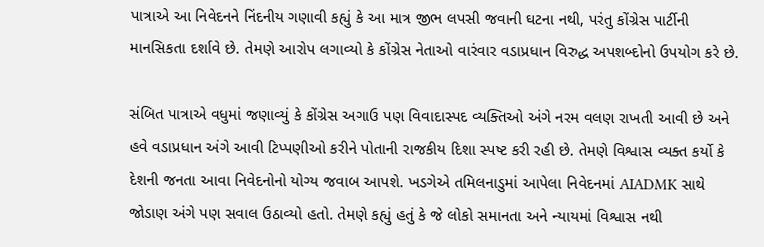પાત્રાએ આ નિવેદનને નિંદનીય ગણાવી કહ્યું કે આ માત્ર જીભ લપસી જવાની ઘટના નથી, પરંતુ કોંગ્રેસ પાર્ટીની માનસિકતા દર્શાવે છે. તેમણે આરોપ લગાવ્યો કે કોંગ્રેસ નેતાઓ વારંવાર વડાપ્રધાન વિરુદ્ધ અપશબ્દોનો ઉપયોગ કરે છે.

સંબિત પાત્રાએ વધુમાં જણાવ્યું કે કોંગ્રેસ અગાઉ પણ વિવાદાસ્પદ વ્યક્તિઓ અંગે નરમ વલણ રાખતી આવી છે અને હવે વડાપ્રધાન અંગે આવી ટિપ્પણીઓ કરીને પોતાની રાજકીય દિશા સ્પષ્ટ કરી રહી છે. તેમણે વિશ્વાસ વ્યક્ત કર્યો કે દેશની જનતા આવા નિવેદનોનો યોગ્ય જવાબ આપશે. ખડગેએ તમિલનાડુમાં આપેલા નિવેદનમાં AIADMK સાથે જોડાણ અંગે પણ સવાલ ઉઠાવ્યો હતો. તેમણે કહ્યું હતું કે જે લોકો સમાનતા અને ન્યાયમાં વિશ્વાસ નથી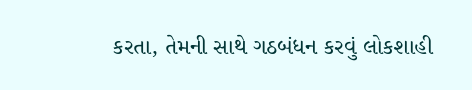કરતા, તેમની સાથે ગઠબંધન કરવું લોકશાહી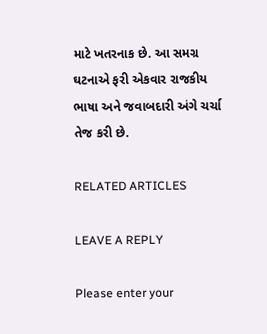માટે ખતરનાક છે. આ સમગ્ર ઘટનાએ ફરી એકવાર રાજકીય ભાષા અને જવાબદારી અંગે ચર્ચા તેજ કરી છે.

RELATED ARTICLES

LEAVE A REPLY

Please enter your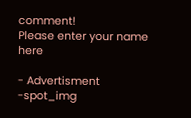comment!
Please enter your name here

- Advertisment -spot_img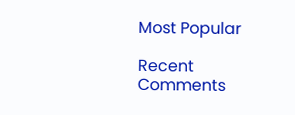Most Popular

Recent Comments